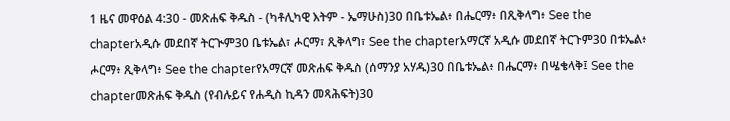1 ዜና መዋዕል 4:30 - መጽሐፍ ቅዱስ - (ካቶሊካዊ እትም - ኤማሁስ)30 በቤቱኤል፥ በሔርማ፥ በጺቅላግ፥ See the chapterአዲሱ መደበኛ ትርጒም30 ቤቱኤል፣ ሖርማ፣ ጺቅላግ፣ See the chapterአማርኛ አዲሱ መደበኛ ትርጉም30 በቱኤል፥ ሖርማ፥ ጺቅላግ፥ See the chapterየአማርኛ መጽሐፍ ቅዱስ (ሰማንያ አሃዱ)30 በቤቱኤል፥ በሔርማ፥ በሤቄላቅ፤ See the chapterመጽሐፍ ቅዱስ (የብሉይና የሐዲስ ኪዳን መጻሕፍት)30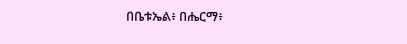በቤቱኤል፥ በሔርማ፥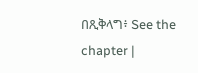በጺቅላግ፥ See the chapter |